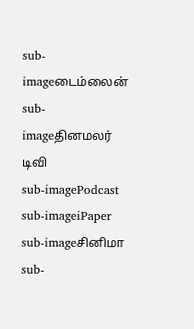sub-imageடைம்லைன்
sub-imageதினமலர் டிவி
sub-imagePodcast
sub-imageiPaper
sub-imageசினிமா
sub-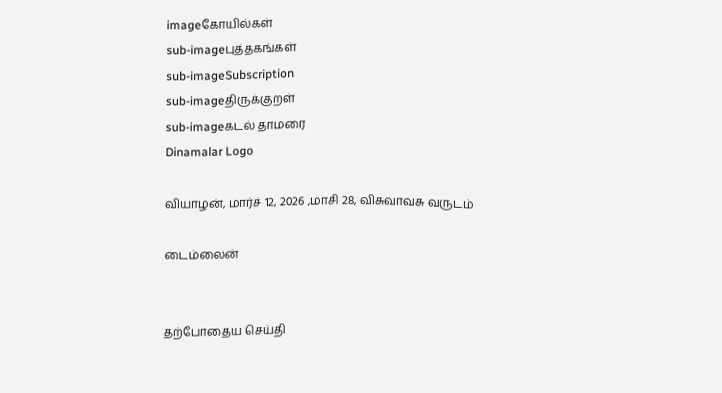imageகோயில்கள்
sub-imageபுத்தகங்கள்
sub-imageSubscription
sub-imageதிருக்குறள்
sub-imageகடல் தாமரை
Dinamalar Logo

வியாழன், மார்ச் 12, 2026 ,மாசி 28, விசுவாவசு வருடம்

டைம்லைன்


தற்போதைய செய்தி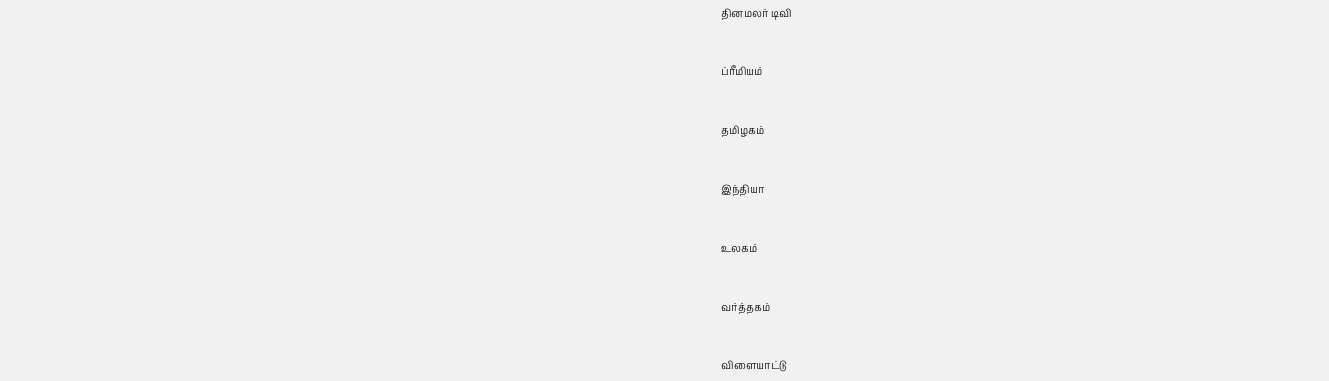தினமலர் டிவி


ப்ரீமியம்


தமிழகம்


இந்தியா


உலகம்


வர்த்தகம்


விளையாட்டு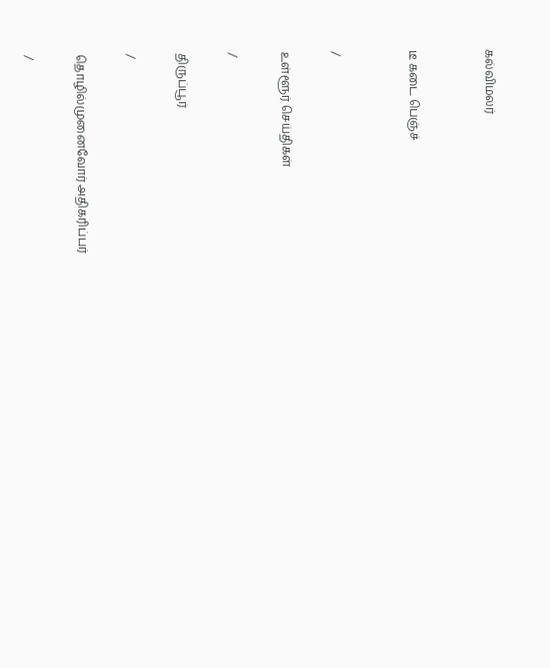கல்விமலர்


டீ கடை பெஞ்ச்


/

உள்ளூர் செய்திகள்

/

திருப்பூர்

/

தொழில்முனைவோர் அதிகரிப்பர்

/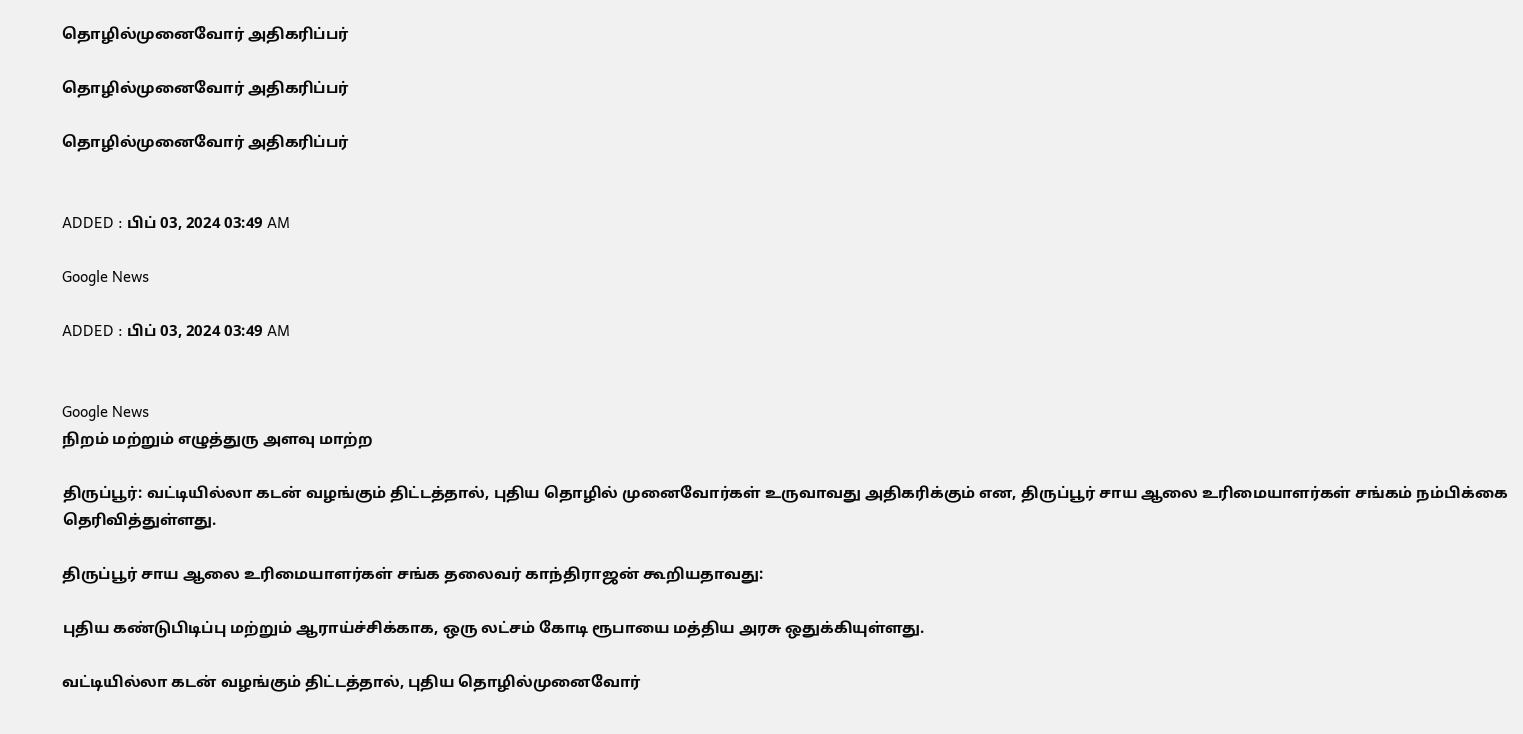தொழில்முனைவோர் அதிகரிப்பர்

தொழில்முனைவோர் அதிகரிப்பர்

தொழில்முனைவோர் அதிகரிப்பர்


ADDED : பிப் 03, 2024 03:49 AM

Google News

ADDED : பிப் 03, 2024 03:49 AM


Google News
நிறம் மற்றும் எழுத்துரு அளவு மாற்ற

திருப்பூர்: வட்டியில்லா கடன் வழங்கும் திட்டத்தால், புதிய தொழில் முனைவோர்கள் உருவாவது அதிகரிக்கும் என, திருப்பூர் சாய ஆலை உரிமையாளர்கள் சங்கம் நம்பிக்கை தெரிவித்துள்ளது.

திருப்பூர் சாய ஆலை உரிமையாளர்கள் சங்க தலைவர் காந்திராஜன் கூறியதாவது:

புதிய கண்டுபிடிப்பு மற்றும் ஆராய்ச்சிக்காக, ஒரு லட்சம் கோடி ரூபாயை மத்திய அரசு ஒதுக்கியுள்ளது.

வட்டியில்லா கடன் வழங்கும் திட்டத்தால், புதிய தொழில்முனைவோர்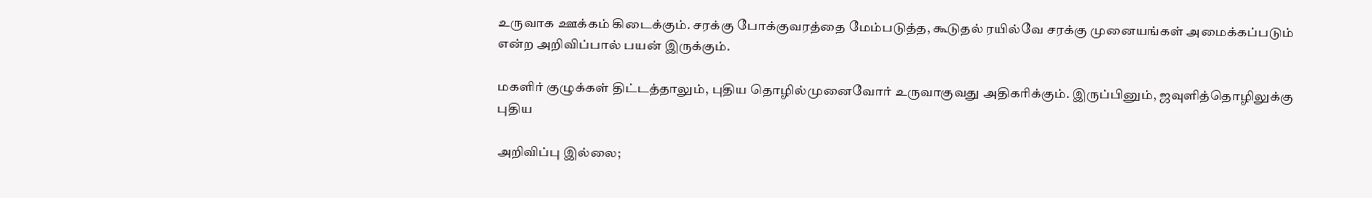உருவாக ஊக்கம் கிடைக்கும். சரக்கு போக்குவரத்தை மேம்படுத்த, கூடுதல் ரயில்வே சரக்கு முனையங்கள் அமைக்கப்படும் என்ற அறிவிப்பால் பயன் இருக்கும்.

மகளிர் குழுக்கள் திட்டத்தாலும், புதிய தொழில்முனைவோர் உருவாகுவது அதிகரிக்கும். இருப்பினும், ஜவுளித்தொழிலுக்கு புதிய

அறிவிப்பு இல்லை;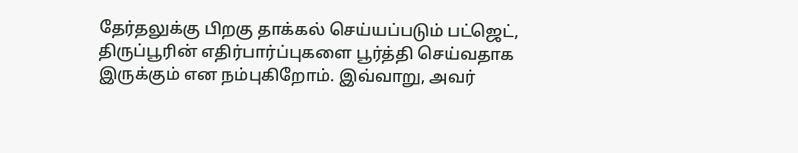தேர்தலுக்கு பிறகு தாக்கல் செய்யப்படும் பட்ஜெட், திருப்பூரின் எதிர்பார்ப்புகளை பூர்த்தி செய்வதாக இருக்கும் என நம்புகிறோம். இவ்வாறு, அவர்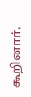கூறினார்.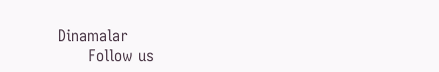Dinamalar
      Follow us